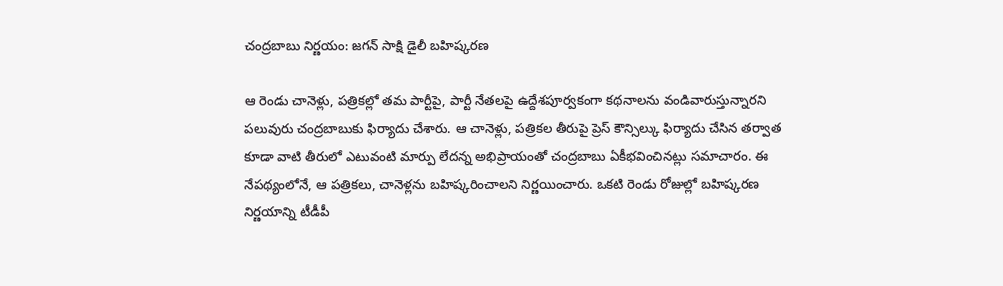చంద్రబాబు నిర్ణయం: జగన్ సాక్షి డైలీ బహిష్కరణ

ఆ రెండు చానెళ్లు, పత్రికల్లో తమ పార్టీపై, పార్టీ నేతలపై ఉద్దేశపూర్వకంగా కథనాలను వండివారుస్తున్నారని పలువురు చంద్రబాబుకు ఫిర్యాదు చేశారు. ఆ చానెళ్లు, పత్రికల తీరుపై ప్రెస్ కౌన్సిల్కు ఫిర్యాదు చేసిన తర్వాత కూడా వాటి తీరులో ఎటువంటి మార్పు లేదన్న అభిప్రాయంతో చంద్రబాబు ఏకీభవించినట్లు సమాచారం. ఈ నేపథ్యంలోనే, ఆ పత్రికలు, చానెళ్లను బహిష్కరించాలని నిర్ణయించారు. ఒకటి రెండు రోజుల్లో బహిష్కరణ నిర్ణయాన్ని టీడీపీ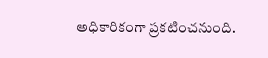అధికారికంగా ప్రకటించనుంది.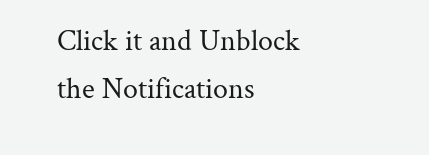Click it and Unblock the Notifications